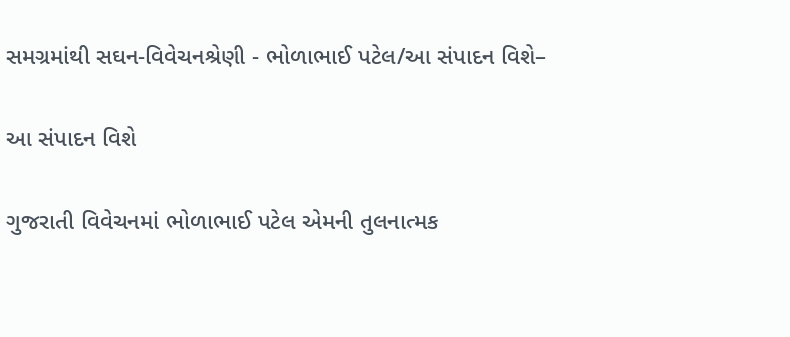સમગ્રમાંથી સઘન-વિવેચનશ્રેણી - ભોળાભાઈ પટેલ/આ સંપાદન વિશે–

આ સંપાદન વિશે

ગુજરાતી વિવેચનમાં ભોળાભાઈ પટેલ એમની તુલનાત્મક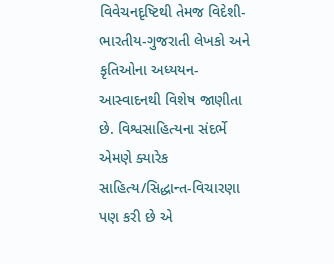વિવેચનદૃષ્ટિથી તેમજ વિદેશી-ભારતીય-ગુજરાતી લેખકો અને કૃતિઓના અધ્યયન-આસ્વાદનથી વિશેષ જાણીતા છે. વિશ્વસાહિત્યના સંદર્ભે એમણે ક્યારેક સાહિત્ય/સિદ્ધાન્ત-વિચારણા પણ કરી છે એ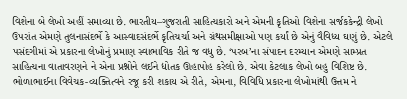વિશેના બે લેખો અહીં સમાવ્યા છે. ભારતીય–ગુજરાતી સાહિત્યકારો અને એમની કૃતિઓ વિશેના સર્જકકેન્દ્રી લેખો ઉપરાંત એમણે તુલનાસંદર્ભે કે આસ્વાદસંદર્ભે કૃતિચર્ચા અને ગ્રંથસમીક્ષાઓ પણ કર્યાં છે એનું વૈવિધ્ય ઘણું છે. એટલે પસંદગીમાં એ પ્રકારના લેખોનું પ્રમાણ સ્વાભાવિક રીતે જ વધુ છે. ‘પરબ’ના સંપાદન દરમ્યાન એમણે સામ્પ્રત સાહિત્યના વાતાવરણને ને એના પ્રશ્નોને લઈને દ્યોતક ઊહાપોહ કરેલો છે. એવા કેટલાક લેખો બહુ વિશિષ્ટ છે. ભોળાભાઈના વિવેચક-વ્યક્તિત્વને રજૂ કરી શકાય એ રીતે, એમના, વિવિધિ પ્રકારના લેખોમાંથી ઉત્તમ ને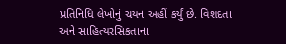પ્રતિનિધિ લેખોનું ચયન અહીં કર્યું છે. વિશદતા અને સાહિત્યરસિકતાના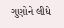ગુણોને લીધે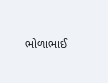ભોળાભાઈ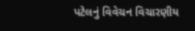પટેલનું વિવેચન વિચારણીય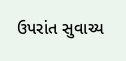ઉપરાંત સુવાચ્ય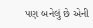પણ બનેલું છે એની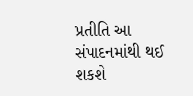પ્રતીતિ આ સંપાદનમાંથી થઈ શકશે